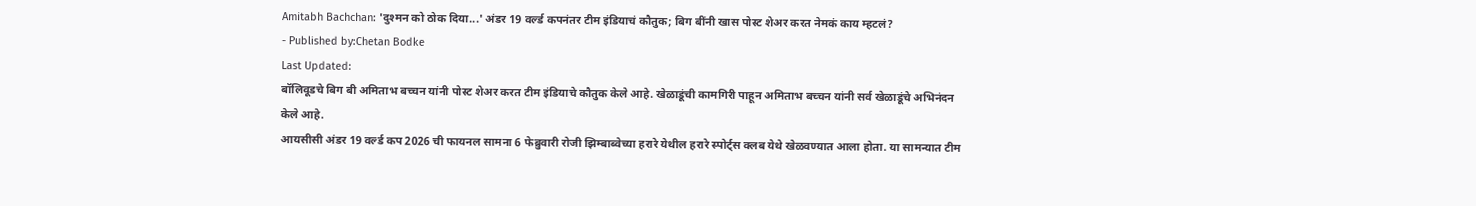Amitabh Bachchan: 'दुश्मन को ठोक दिया...' अंडर 19 वर्ल्ड कपनंतर टीम इंडियाचं कौतुक; बिग बींनी खास पोस्ट शेअर करत नेमकं काय म्हटलं?
- Published by:Chetan Bodke
Last Updated:
बॉलिवूडचे बिग बी अमिताभ बच्चन यांनी पोस्ट शेअर करत टीम इंडियाचे कौतुक केले आहे. खेळाडूंची कामगिरी पाहून अमिताभ बच्चन यांनी सर्व खेळाडूंचे अभिनंदन केले आहे.
आयसीसी अंडर 19 वर्ल्ड कप 2026 ची फायनल सामना 6 फेब्रुवारी रोजी झिम्बाब्वेच्या हरारे येथील हरारे स्पोर्ट्स क्लब येथे खेळवण्यात आला होता. या सामन्यात टीम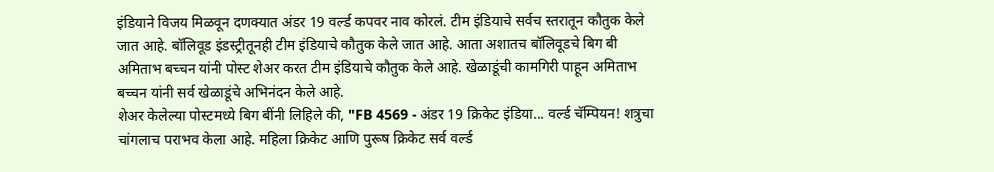इंडियाने विजय मिळवून दणक्यात अंडर 19 वर्ल्ड कपवर नाव कोरलं. टीम इंडियाचे सर्वच स्तरातून कौतुक केले जात आहे. बॉलिवूड इंडस्ट्रीतूनही टीम इंडियाचे कौतुक केले जात आहे. आता अशातच बॉलिवूडचे बिग बी अमिताभ बच्चन यांनी पोस्ट शेअर करत टीम इंडियाचे कौतुक केले आहे. खेळाडूंची कामगिरी पाहून अमिताभ बच्चन यांनी सर्व खेळाडूंचे अभिनंदन केले आहे.
शेअर केलेल्या पोस्टमध्ये बिग बींनी लिहिले की, "FB 4569 - अंडर 19 क्रिकेट इंडिया... वर्ल्ड चॅम्पियन! शत्रुचा चांगलाच पराभव केला आहे. महिला क्रिकेट आणि पुरूष क्रिकेट सर्व वर्ल्ड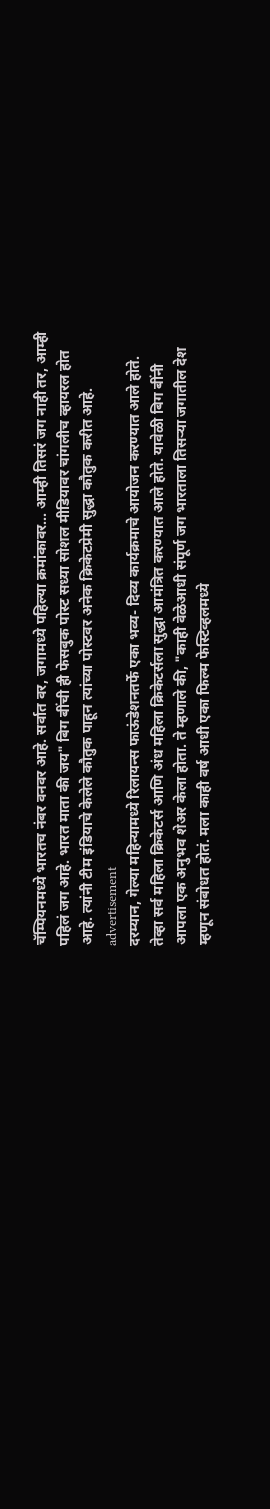चॅम्पियनमध्ये भारतच नंबर वनवर आहे. सर्वात वर, जगामध्ये पहिल्या क्रमांकावर... आम्ही तिसरं जग नाही तर, आम्ही पहिलं जग आहे. भारत माता की जय" बिग बींची ही फेसबुक पोस्ट सध्या सोशल मीडियावर चांगलीच व्हायरल होत आहे. त्यांनी टीम इंडियाचे केलेले कौतुक पाहून त्यांच्या पोस्टवर अनेक क्रिकेटप्रेमी सुद्धा कौतुक करीत आहे.
advertisement
दरम्यान, गेल्या महिन्यामध्ये रिलायन्स फाऊंडेशनतर्फे एका भव्य- दिव्य कार्यक्रमाचे आयोजन करण्यात आले होते. तेव्हा सर्व महिला क्रिकेटर्स आणि अंध महिला क्रिकेटर्सला सुद्धा आमंत्रित करण्यात आले होते. यावेळी बिग बींनी आपला एक अनुभव शेअर केला होता. ते म्हणाले की, "काही वेळेआधी संपूर्ण जग भारताला तिसऱ्या जगातील देश म्हणून संबोधत होतं. मला काही वर्ष आधी एका फिल्म फेस्टिव्हलमध्ये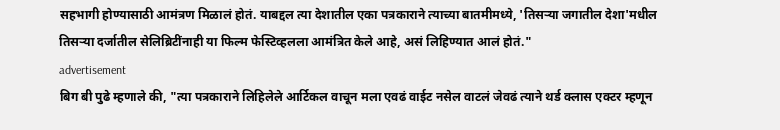सहभागी होण्यासाठी आमंत्रण मिळालं होतं. याबद्दल त्या देशातील एका पत्रकाराने त्याच्या बातमीमध्ये, 'तिसऱ्या जगातील देशा'मधील तिसऱ्या दर्जातील सेलिब्रिटींनाही या फिल्म फेस्टिव्हलला आमंत्रित केले आहे, असं लिहिण्यात आलं होतं."
advertisement
बिग बी पुढे म्हणाले की, "त्या पत्रकाराने लिहिलेले आर्टिकल वाचून मला एवढं वाईट नसेल वाटलं जेवढं त्याने थर्ड क्लास एक्टर म्हणून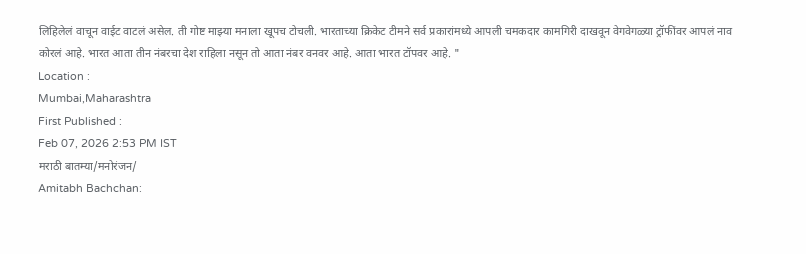लिहिलेलं वाचून वाईट वाटलं असेल. ती गोष्ट माझ्या मनाला खूपच टोचली. भारताच्या क्रिकेट टीमने सर्व प्रकारांमध्ये आपली चमकदार कामगिरी दाखवून वेगवेगळ्या ट्रॉफींवर आपलं नाव कोरलं आहे. भारत आता तीन नंबरचा देश राहिला नसून तो आता नंबर वनवर आहे. आता भारत टॉपवर आहे. "
Location :
Mumbai,Maharashtra
First Published :
Feb 07, 2026 2:53 PM IST
मराठी बातम्या/मनोरंजन/
Amitabh Bachchan: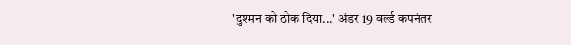'दुश्मन को ठोक दिया...' अंडर 19 वर्ल्ड कपनंतर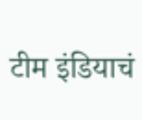टीम इंडियाचं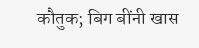कौतुक; बिग बींनी खास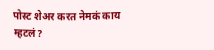पोस्ट शेअर करत नेमकं काय म्हटलं?